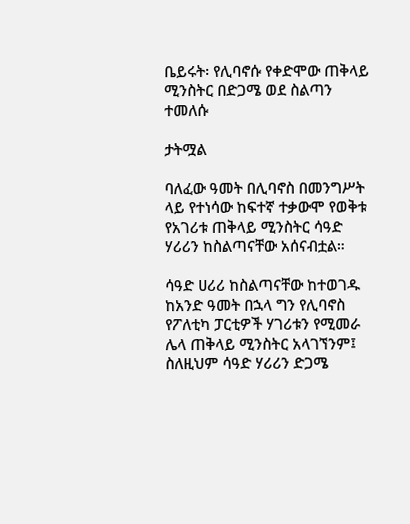ቤይሩት፡ የሊባኖሱ የቀድሞው ጠቅላይ ሚንስትር በድጋሜ ወደ ስልጣን ተመለሱ

ታትሟል

ባለፈው ዓመት በሊባኖስ በመንግሥት ላይ የተነሳው ከፍተኛ ተቃውሞ የወቅቱ የአገሪቱ ጠቅላይ ሚንስትር ሳዓድ ሃሪሪን ከስልጣናቸው አሰናብቷል።

ሳዓድ ሀሪሪ ከስልጣናቸው ከተወገዱ ከአንድ ዓመት በኋላ ግን የሊባኖስ የፖለቲካ ፓርቲዎች ሃገሪቱን የሚመራ ሌላ ጠቅላይ ሚንስትር አላገኘንም፤ ስለዚህም ሳዓድ ሃሪሪን ድጋሜ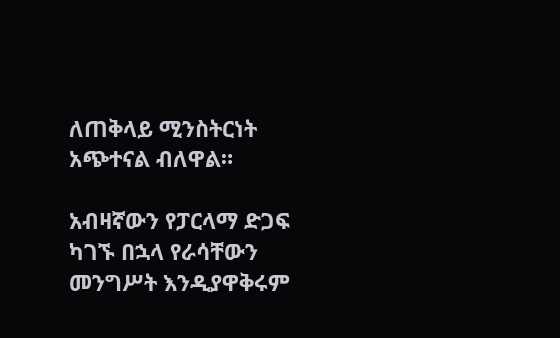ለጠቅላይ ሚንስትርነት አጭተናል ብለዋል።

አብዛኛውን የፓርላማ ድጋፍ ካገኙ በኋላ የራሳቸውን መንግሥት እንዲያዋቅሩም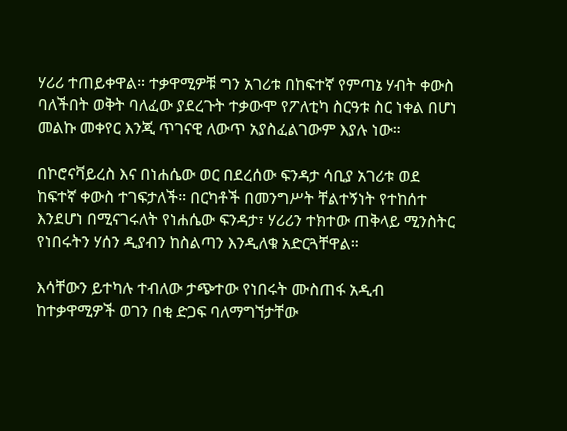ሃሪሪ ተጠይቀዋል። ተቃዋሚዎቹ ግን አገሪቱ በከፍተኛ የምጣኔ ሃብት ቀውስ ባለችበት ወቅት ባለፈው ያደረጉት ተቃውሞ የፖለቲካ ስርዓቱ ስር ነቀል በሆነ መልኩ መቀየር እንጂ ጥገናዊ ለውጥ አያስፈልገውም እያሉ ነው።

በኮሮናቫይረስ እና በነሐሴው ወር በደረሰው ፍንዳታ ሳቢያ አገሪቱ ወደ ከፍተኛ ቀውስ ተገፍታለች። በርካቶች በመንግሥት ቸልተኝነት የተከሰተ እንደሆነ በሚናገሩለት የነሐሴው ፍንዳታ፣ ሃሪሪን ተክተው ጠቅላይ ሚንስትር የነበሩትን ሃሰን ዲያብን ከስልጣን እንዲለቁ አድርጓቸዋል።

እሳቸውን ይተካሉ ተብለው ታጭተው የነበሩት ሙስጠፋ አዲብ ከተቃዋሚዎች ወገን በቂ ድጋፍ ባለማግኘታቸው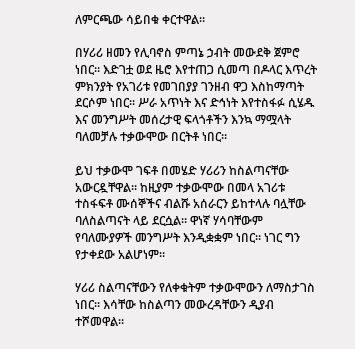ለምርጫው ሳይበቁ ቀርተዋል።

በሃሪሪ ዘመን የሊባኖስ ምጣኔ ኃብት መውደቅ ጀምሮ ነበር። እድገቷ ወደ ዜሮ እየተጠጋ ሲመጣ በዶላር እጥረት ምክንያት የአገሪቱ የመገበያያ ገንዘብ ዋጋ እስከማጣት ደርሶም ነበር። ሥራ አጥነት እና ድኅነት እየተስፋፉ ሲሄዱ እና መንግሥት መሰረታዊ ፍላጎቶችን እንኳ ማሟላት ባለመቻሉ ተቃውሞው በርትቶ ነበር።

ይህ ተቃውሞ ገፍቶ በመሄድ ሃሪሪን ከስልጣናቸው አውርዷቸዋል። ከዚያም ተቃውሞው በመላ አገሪቱ ተስፋፍቶ ሙሰኞችና ብልሹ አሰራርን ይከተላሉ ባሏቸው ባለስልጣናት ላይ ደርሷል። ዋነኛ ሃሳባቸውም የባለሙያዎች መንግሥት እንዲቋቋም ነበር። ነገር ግን የታቀደው አልሆነም።

ሃሪሪ ስልጣናቸውን የለቀቁትም ተቃውሞውን ለማስታገስ ነበር። እሳቸው ከስልጣን መውረዳቸውን ዲያብ ተሾመዋል።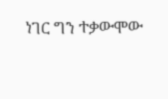ነገር ግን ተቃውሞው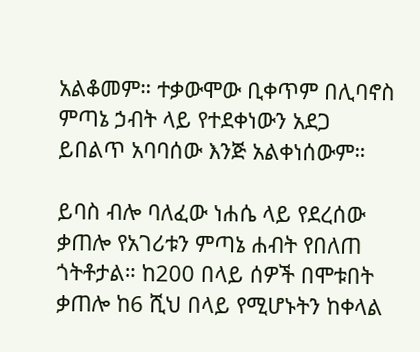አልቆመም። ተቃውሞው ቢቀጥም በሊባኖስ ምጣኔ ኃብት ላይ የተደቀነውን አደጋ ይበልጥ አባባሰው እንጅ አልቀነሰውም።

ይባስ ብሎ ባለፈው ነሐሴ ላይ የደረሰው ቃጠሎ የአገሪቱን ምጣኔ ሐብት የበለጠ ጎትቶታል። ከ200 በላይ ሰዎች በሞቱበት ቃጠሎ ከ6 ሺህ በላይ የሚሆኑትን ከቀላል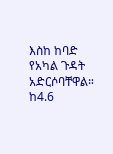እስከ ከባድ የአካል ጉዳት አድርሶባቸዋል። ከ4.6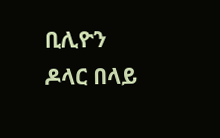ቢሊዮን ዶላር በላይ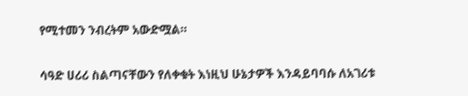የሚተመን ንብረትም አውድሟል።

ሳዓድ ሀሪሪ ስልጣናቸውን የለቀቁት እነዚህ ሁኔታዎች እንዳይባባሱ ለአገሪቱ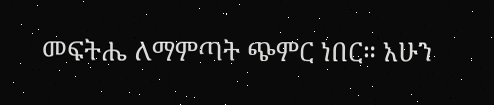መፍትሔ ለማምጣት ጭምር ነበር። አሁን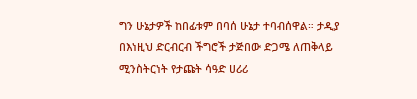ግን ሁኔታዎች ከበፊቱም በባሰ ሁኔታ ተባብሰዋል። ታዲያ በእነዚህ ድርብርብ ችግሮች ታጅበው ድጋሜ ለጠቅላይ ሚንስትርነት የታጩት ሳዓድ ሀሪሪ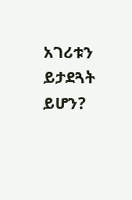አገሪቱን ይታደጓት ይሆን?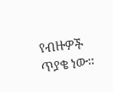የብዙዎች ጥያቄ ነው።